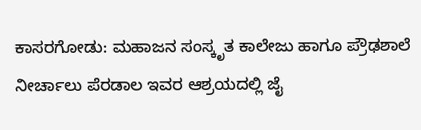ಕಾಸರಗೋಡು: ಮಹಾಜನ ಸಂಸ್ಕೃತ ಕಾಲೇಜು ಹಾಗೂ ಪ್ರೌಢಶಾಲೆ ನೀರ್ಚಾಲು ಪೆರಡಾಲ ಇವರ ಆಶ್ರಯದಲ್ಲಿ ಜೈ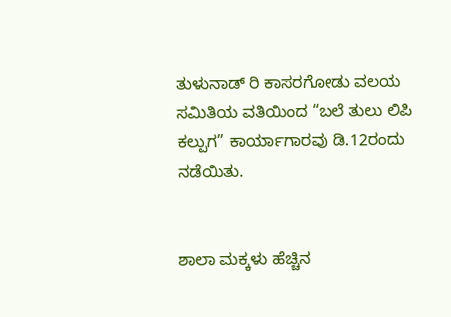ತುಳುನಾಡ್ ರಿ ಕಾಸರಗೋಡು ವಲಯ ಸಮಿತಿಯ ವತಿಯಿಂದ “ಬಲೆ ತುಲು ಲಿಪಿ ಕಲ್ಪುಗ” ಕಾರ್ಯಾಗಾರವು ಡಿ.12ರಂದು ನಡೆಯಿತು.


ಶಾಲಾ ಮಕ್ಕಳು ಹೆಚ್ಚಿನ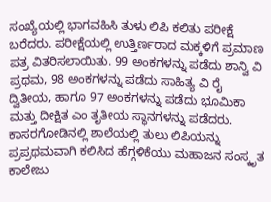ಸಂಖ್ಯೆಯಲ್ಲಿ ಭಾಗವಹಿಸಿ ತುಳು ಲಿಪಿ ಕಲಿತು ಪರೀಕ್ಷೆ ಬರೆದರು. ಪರೀಕ್ಷೆಯಲ್ಲಿ ಉತ್ತಿರ್ಣರಾದ ಮಕ್ಕಳಿಗೆ ಪ್ರಮಾಣ ಪತ್ರ ವಿತರಿಸಲಾಯಿತು. 99 ಅಂಕಗಳನ್ನು ಪಡೆದು ಶಾನ್ವಿ ವಿ ಪ್ರಥಮ, 98 ಅಂಕಗಳನ್ನು ಪಡೆದು ಸಾಹಿತ್ಯ ವಿ ರೈ ದ್ವಿತೀಯ, ಹಾಗೂ 97 ಅಂಕಗಳನ್ನು ಪಡೆದು ಭೂಮಿಕಾ ಮತ್ತು ದೀಕ್ಷಿತ ಎಂ ತೃತೀಯ ಸ್ಥಾನಗಳನ್ನು ಪಡೆದರು.
ಕಾಸರಗೋಡಿನಲ್ಲಿ ಶಾಲೆಯಲ್ಲಿ ತುಲು ಲಿಪಿಯನ್ನು ಪ್ರಪ್ರಥಮವಾಗಿ ಕಲಿಸಿದ ಹೆಗ್ಗಳಿಕೆಯು ಮಹಾಜನ ಸಂಸ್ಕೃತ ಕಾಲೇಜು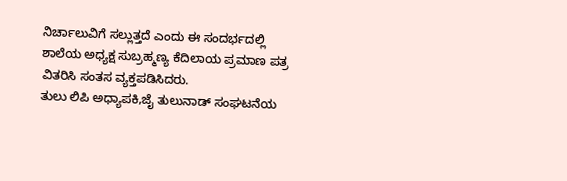ನಿರ್ಚಾಲುವಿಗೆ ಸಲ್ಲುತ್ತದೆ ಎಂದು ಈ ಸಂದರ್ಭದಲ್ಲಿ ಶಾಲೆಯ ಅಧ್ಯಕ್ಷ ಸುಬ್ರಹ್ಮಣ್ಯ ಕೆದಿಲಾಯ ಪ್ರಮಾಣ ಪತ್ರ ವಿತರಿಸಿ ಸಂತಸ ವ್ಯಕ್ತಪಡಿಸಿದರು.
ತುಲು ಲಿಪಿ ಅಧ್ಯಾಪಕಿ,ಜೈ ತುಲುನಾಡ್ ಸಂಘಟನೆಯ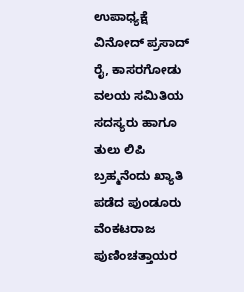ಉಪಾಧ್ಯಕ್ಷೆ ವಿನೋದ್ ಪ್ರಸಾದ್ ರೈ, ಕಾಸರಗೋಡು ವಲಯ ಸಮಿತಿಯ ಸದಸ್ಯರು ಹಾಗೂ ತುಲು ಲಿಪಿ ಬ್ರಹ್ಮನೆಂದು ಖ್ಯಾತಿ ಪಡೆದ ಪುಂಡೂರು ವೆಂಕಟರಾಜ ಪುಣಿಂಚತ್ತಾಯರ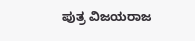ಪುತ್ರ ವಿಜಯರಾಜ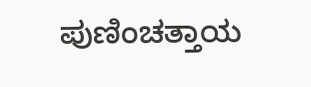ಪುಣಿಂಚತ್ತಾಯ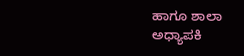ಹಾಗೂ ಶಾಲಾ ಅಧ್ಯಾಪಕಿ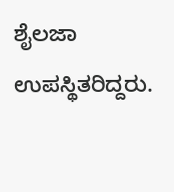ಶೈಲಜಾ ಉಪಸ್ಥಿತರಿದ್ದರು.